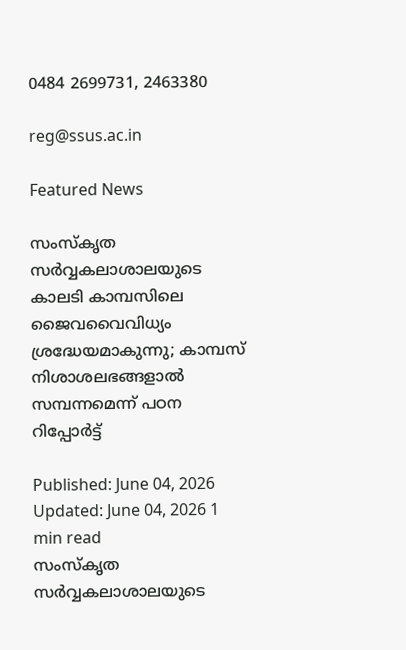0484 2699731, 2463380

reg@ssus.ac.in

Featured News

സംസ്കൃത സര്‍വ്വകലാശാലയുടെ കാലടി കാമ്പസിലെ ജൈവവൈവിധ്യം ശ്രദ്ധേയമാകുന്നു; കാമ്പസ് നിശാശലഭങ്ങളാല്‍ സമ്പന്നമെന്ന് പഠന റിപ്പോ‍ര്‍ട്ട്

Published: June 04, 2026 Updated: June 04, 2026 1 min read
സംസ്കൃത സര്‍വ്വകലാശാലയുടെ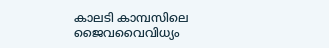കാലടി കാമ്പസിലെ  ജൈവവൈവിധ്യം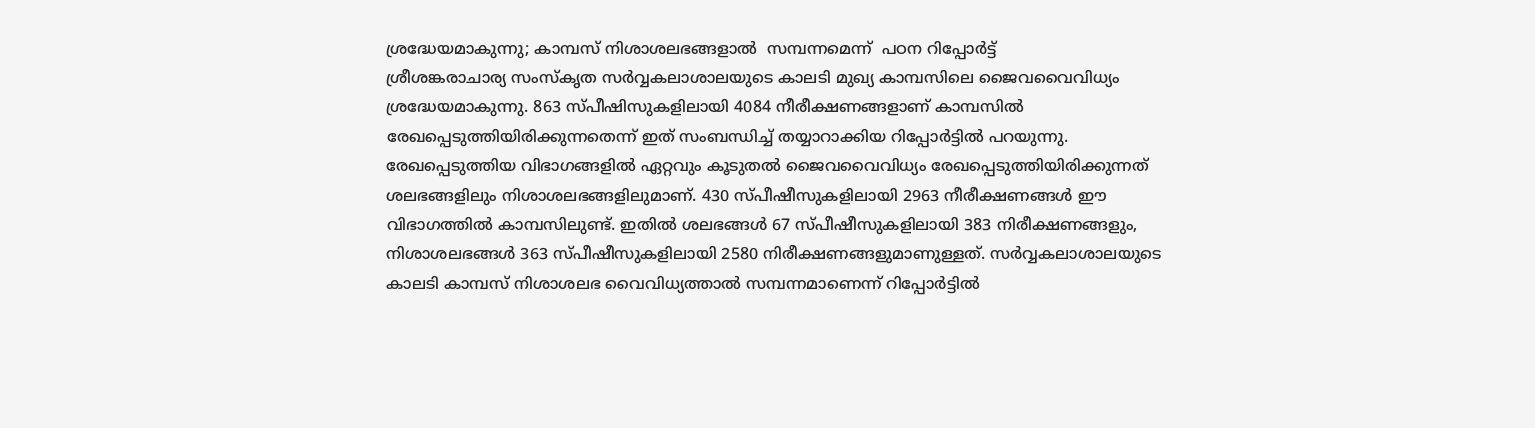ശ്രദ്ധേയമാകുന്നു; കാമ്പസ് നിശാശലഭങ്ങളാല്‍  സമ്പന്നമെന്ന്  പഠന റിപ്പോ‍ര്‍ട്ട്
ശ്രീശങ്കരാചാര്യ സംസ്കൃത സര്‍വ്വകലാശാലയുടെ കാലടി മുഖ്യ കാമ്പസിലെ ജൈവവൈവിധ്യം ശ്രദ്ധേയമാകുന്നു. 863 സ്പീഷിസുകളിലായി 4084 നീരീക്ഷണങ്ങളാണ് കാമ്പസില്‍ രേഖപ്പെടുത്തിയിരിക്കുന്നതെന്ന് ഇത് സംബന്ധിച്ച് തയ്യാറാക്കിയ റിപ്പോര്‍ട്ടില്‍ പറയുന്നു. രേഖപ്പെടുത്തിയ വിഭാഗങ്ങളില്‍ ഏറ്റവും കൂടുതല്‍ ജൈവവൈവിധ്യം രേഖപ്പെടുത്തിയിരിക്കുന്നത് ശലഭങ്ങളിലും നിശാശലഭങ്ങളിലുമാണ്. 430 സ്പീഷീസുകളിലായി 2963 നീരീക്ഷണങ്ങള്‍ ഈ വിഭാഗത്തില്‍ കാമ്പസിലുണ്ട്. ഇതില്‍ ശലഭങ്ങള്‍ 67 സ്പീഷീസുകളിലായി 383 നിരീക്ഷണങ്ങളും, നിശാശലഭങ്ങള്‍ 363 സ്പീഷീസുകളിലായി 2580 നിരീക്ഷണങ്ങളുമാണുള്ളത്. സര്‍വ്വകലാശാലയുടെ കാലടി കാമ്പസ് നിശാശലഭ വൈവിധ്യത്താല്‍ സമ്പന്നമാണെന്ന് റിപ്പോര്‍ട്ടില്‍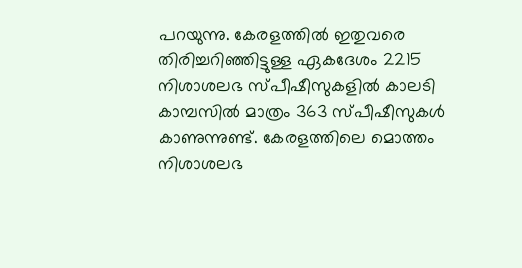പറയുന്നു. കേരളത്തില്‍ ഇതുവരെ തിരിച്ചറിഞ്ഞിട്ടുള്ള ഏകദേശം 2215 നിശാശലഭ സ്പീഷീസുകളില്‍ കാലടി കാമ്പസില്‍ മാത്രം 363 സ്പീഷീസുകള്‍ കാണുന്നുണ്ട്. കേരളത്തിലെ മൊത്തം നിശാശലഭ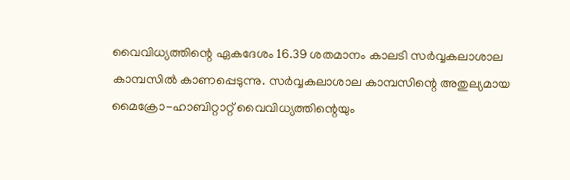വൈവിധ്യത്തിന്റെ ഏകദേശം 16.39 ശതമാനം കാലടി സര്‍വ്വകലാശാല കാമ്പസില്‍ കാണപ്പെടുന്നു. സര്‍വ്വകലാശാല കാമ്പസിന്റെ അതുല്യമായ മൈക്രോ-ഹാബിറ്റാറ്റ് വൈവിധ്യത്തിന്റെയും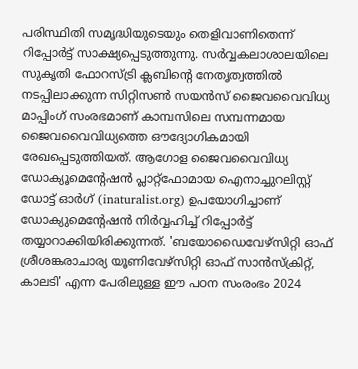പരിസ്ഥിതി സമൃദ്ധിയുടെയും തെളിവാണിതെന്ന് റിപ്പോര്‍ട്ട് സാക്ഷ്യപ്പെടുത്തുന്നു. സര്‍വ്വകലാശാലയിലെ സുകൃതി ഫോറസ്ട്രി ക്ലബിന്റെ നേതൃത്വത്തില്‍ നടപ്പിലാക്കുന്ന സിറ്റിസണ്‍ സയന്‍സ് ജൈവവൈവിധ്യ മാപ്പിംഗ് സംരഭമാണ് കാമ്പസിലെ സമ്പന്നമായ ജൈവവൈവിധ്യത്തെ ഔദ്യോഗികമായി രേഖപ്പെടുത്തിയത്. ആഗോള ജൈവവൈവിധ്യ ഡോക്യൂമെന്റേഷന്‍ പ്ലാറ്റ്ഫോമായ ഐനാച്ചുറലിസ്റ്റ് ഡോട്ട് ഓര്‍ഗ് (inaturalist.org) ഉപയോഗിച്ചാണ് ഡോക്യുമെന്റേഷന്‍ നിര്‍വ്വഹിച്ച് റിപ്പോര്‍ട്ട് തയ്യാറാക്കിയിരിക്കുന്നത്. 'ബയോഡൈവേഴ്സിറ്റി ഓഫ് ശ്രീശങ്കരാചാര്യ യൂണിവേഴ്സിറ്റി ഓഫ് സാന്‍സ്ക്രിറ്റ്, കാലടി' എന്ന പേരിലുള്ള ഈ പഠന സംരംഭം 2024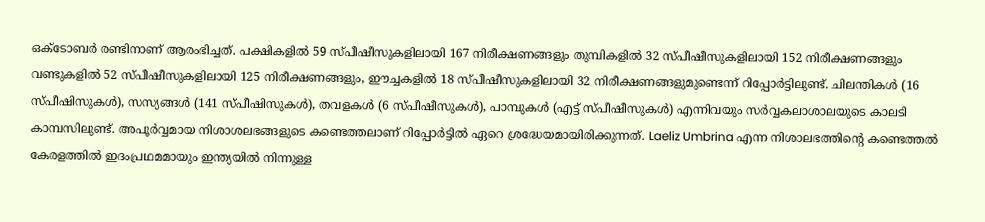ഒക്ടോബര്‍ രണ്ടിനാണ് ആരംഭിച്ചത്. പക്ഷികളില്‍ 59 സ്പീഷീസുകളിലായി 167 നിരീക്ഷണങ്ങളും തുമ്പികളില്‍ 32 സ്പീഷീസുകളിലായി 152 നിരീക്ഷണങ്ങളും വണ്ടുകളില്‍ 52 സ്പീഷീസുകളിലായി 125 നിരീക്ഷണങ്ങളും, ഈച്ചകളില്‍ 18 സ്പീഷീസുകളിലായി 32 നിരീക്ഷണങ്ങളുമുണ്ടെന്ന് റിപ്പോര്‍ട്ടിലുണ്ട്. ചിലന്തികള്‍ (16 സ്പീഷിസുകള്‍), സസ്യങ്ങള്‍ (141 സ്പീഷിസുകള്‍), തവളകള്‍ (6 സ്പീഷീസുകള്‍), പാമ്പുകള്‍ (എട്ട് സ്പീഷീസുകള്‍) എന്നിവയും സര്‍വ്വകലാശാലയുടെ കാലടി കാമ്പസിലുണ്ട്. അപൂര്‍വ്വമായ നിശാശലഭങ്ങളുടെ കണ്ടെത്തലാണ് റിപ്പോര്‍ട്ടില്‍ ഏറെ ശ്രദ്ധേയമായിരിക്കുന്നത്. Laeliz Umbrina എന്ന നിശാലഭത്തിന്റെ കണ്ടെത്തല്‍ കേരളത്തില്‍ ഇദംപ്രഥമമായും ഇന്ത്യയില്‍ നിന്നുള്ള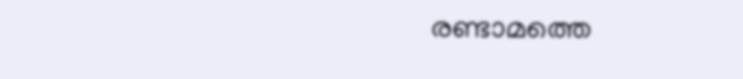രണ്ടാമത്തെ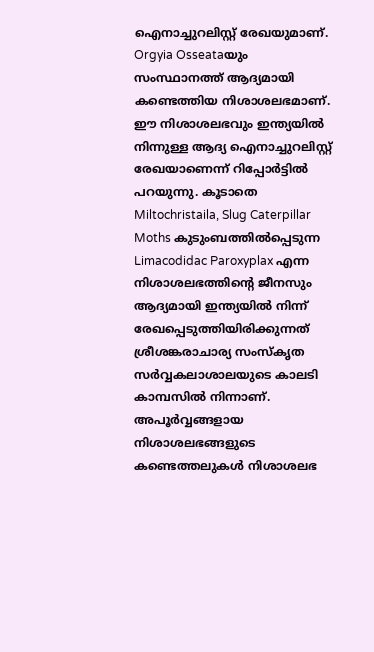ഐനാച്ചുറലിസ്റ്റ് രേഖയുമാണ്. Orgyia Osseataയും സംസ്ഥാനത്ത് ആദ്യമായി കണ്ടെത്തിയ നിശാശലഭമാണ്. ഈ നിശാശലഭവും ഇന്ത്യയില്‍ നിന്നുള്ള ആദ്യ ഐനാച്ചുറലിസ്റ്റ് രേഖയാണെന്ന് റിപ്പോര്‍ട്ടില്‍ പറയുന്നു. കൂടാതെ Miltochristaila, Slug Caterpillar Moths കുടുംബത്തില്‍പ്പെടുന്ന Limacodidac Paroxyplax എന്ന നിശാശലഭത്തിന്റെ ജീനസും ആദ്യമായി ഇന്ത്യയില്‍ നിന്ന് രേഖപ്പെടുത്തിയിരിക്കുന്നത് ശ്രീശങ്കരാചാര്യ സംസ്കൃത സര്‍വ്വകലാശാലയുടെ കാലടി കാമ്പസില്‍ നിന്നാണ്. അപൂര്‍വ്വങ്ങളായ നിശാശലഭങ്ങളുടെ കണ്ടെത്തലുകള്‍ നിശാശലഭ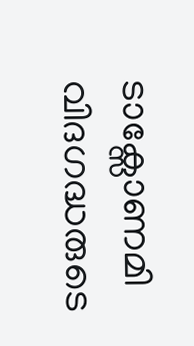ടാക്സോണമി വിദഗദ്ധരുടെ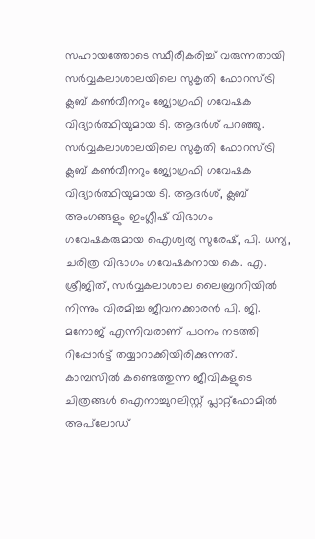സഹായത്തോടെ സ്ഥീരീകരിച്ച് വരുന്നതായി സര്‍വ്വകലാശാലയിലെ സുകൃതി ഫോറസ്ട്രി ക്ലബ് കണ്‍വീനറും ജ്യോഗ്രഫി ഗവേഷക വിദ്യാര്‍ത്ഥിയുമായ ടി. ആദര്‍ശ് പറഞ്ഞു. സര്‍വ്വകലാശാലയിലെ സുകൃതി ഫോറസ്ട്രി ക്ലബ് കണ്‍വീനറും ജ്യോഗ്രഫി ഗവേഷക വിദ്യാര്‍ത്ഥിയുമായ ടി. ആദര്‍ശ്, ക്ലബ് അംഗങ്ങളും ഇംഗ്ലീഷ് വിഭാഗം ഗവേഷകരുമായ ഐശ്വര്യ സുരേഷ്, പി. ധന്യ, ചരിത്ര വിഭാഗം ഗവേഷകനായ കെ. എ. ശ്രീജിത്, സര്‍വ്വകലാശാല ലൈബ്രററിയില്‍ നിന്നും വിരമിച്ച ജീവനക്കാരന്‍ പി. ജി. മനോജ് എന്നിവരാണ് പഠനം നടത്തി റിപ്പോര്‍ട്ട് തയ്യാറാക്കിയിരിക്കുന്നത്. കാമ്പസില്‍ കണ്ടെത്തുന്ന ജീവികളുടെ ചിത്രങ്ങള്‍ ഐനാച്ചുറലിസ്റ്റ് പ്ലാറ്റ്ഫോമില്‍ അപ്‍ലോഡ്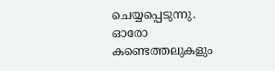ചെയ്യപ്പെടുന്നു. ഓരോ കണ്ടെത്തലുകളും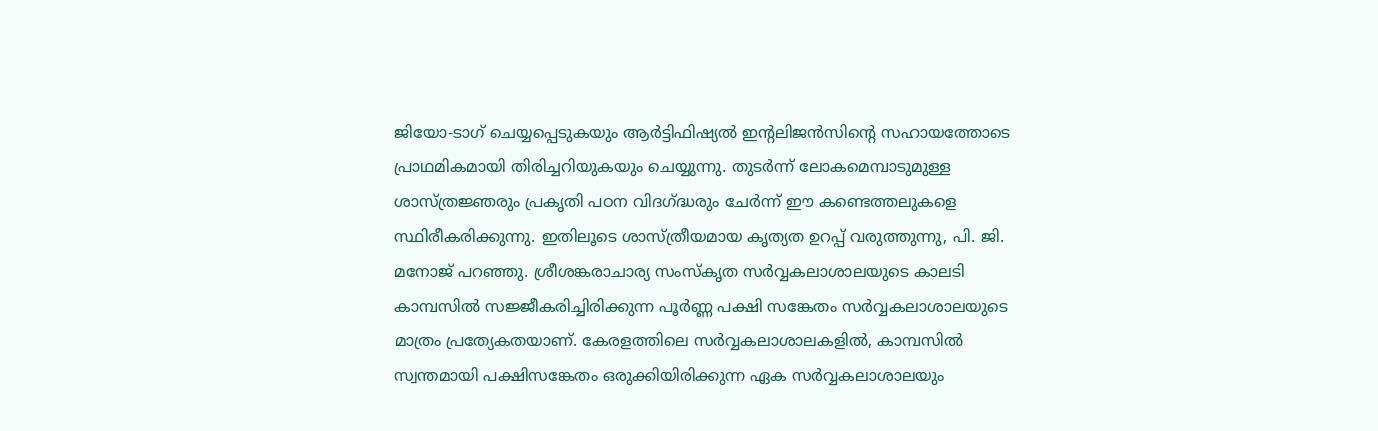ജിയോ-ടാഗ് ചെയ്യപ്പെടുകയും ആര്‍ട്ടിഫിഷ്യല്‍ ഇന്റലിജന്‍സിന്റെ സഹായത്തോടെ പ്രാഥമികമായി തിരിച്ചറിയുകയും ചെയ്യുന്നു. തുടര്‍ന്ന് ലോകമെമ്പാടുമുള്ള ശാസ്ത്രജ്ഞരും പ്രകൃതി പഠന വിദഗ്ദ്ധരും ചേര്‍ന്ന് ഈ കണ്ടെത്തലുകളെ സ്ഥിരീകരിക്കുന്നു. ഇതിലൂടെ ശാസ്ത്രീയമായ കൃത്യത ഉറപ്പ് വരുത്തുന്നു, പി. ജി. മനോജ് പറഞ്ഞു. ശ്രീശങ്കരാചാര്യ സംസ്കൃത സര്‍വ്വകലാശാലയുടെ കാലടി കാമ്പസില്‍ സജ്ജീകരിച്ചിരിക്കുന്ന പൂര്‍ണ്ണ പക്ഷി സങ്കേതം സര്‍വ്വകലാശാലയുടെ മാത്രം പ്രത്യേകതയാണ്. കേരളത്തിലെ സര്‍വ്വകലാശാലകളില്‍, കാമ്പസില്‍ സ്വന്തമായി പക്ഷിസങ്കേതം ഒരുക്കിയിരിക്കുന്ന ഏക സര്‍വ്വകലാശാലയും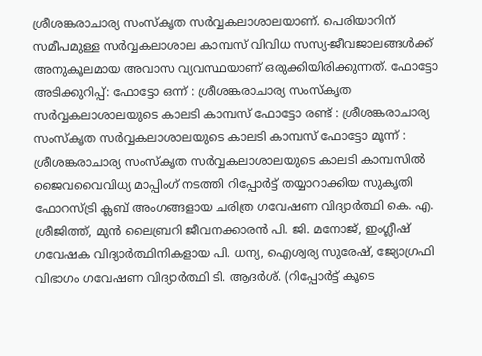ശ്രീശങ്കരാചാര്യ സംസ്കൃത സര്‍വ്വകലാശാലയാണ്. പെരിയാറിന് സമീപമുള്ള സര്‍വ്വകലാശാല കാമ്പസ് വിവിധ സസ്യ-ജീവജാലങ്ങള്‍ക്ക് അനുകൂലമായ അവാസ വ്യവസ്ഥയാണ് ഒരുക്കിയിരിക്കുന്നത്. ഫോട്ടോ അടിക്കുറിപ്പ്: ഫോട്ടോ ഒന്ന് : ശ്രീശങ്കരാചാര്യ സംസ്കൃത സര്‍വ്വകലാശാലയുടെ കാലടി കാമ്പസ് ഫോട്ടോ രണ്ട് : ശ്രീശങ്കരാചാര്യ സംസ്കൃത സര്‍വ്വകലാശാലയുടെ കാലടി കാമ്പസ് ഫോട്ടോ മൂന്ന് : ശ്രീശങ്കരാചാര്യ സംസ്കൃത സര്‍വ്വകലാശാലയുടെ കാലടി കാമ്പസില്‍ ജൈവവൈവിധ്യ മാപ്പിംഗ് നടത്തി റിപ്പോര്‍ട്ട് തയ്യാറാക്കിയ സുകൃതി ഫോറസ്ട്രി ക്ലബ് അംഗങ്ങളായ ചരിത്ര ഗവേഷണ വിദ്യാര്‍ത്ഥി കെ. എ. ശ്രീജിത്ത്, മുന്‍ ലൈബ്രറി ജീവനക്കാരന്‍ പി. ജി. മനോജ്, ഇംഗ്ലീഷ് ഗവേഷക വിദ്യാര്‍ത്ഥിനികളായ പി. ധന്യ, ഐശ്വര്യ സുരേഷ്, ജ്യോഗ്രഫി വിഭാഗം ഗവേഷണ വിദ്യാര്‍ത്ഥി ടി. ആദര്‍ശ്. (റിപ്പോര്‍ട്ട് കൂടെ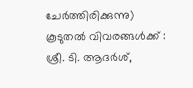ചേര്‍ത്തിരിക്കുന്നു) കൂടുതല്‍ വിവരങ്ങള്‍ക്ക് : ശ്രീ. ടി. ആദര്‍ശ്,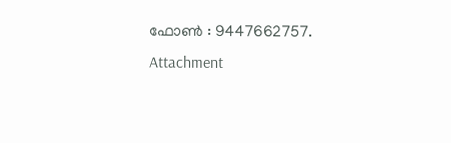ഫോണ്‍ : 9447662757.
Attachment